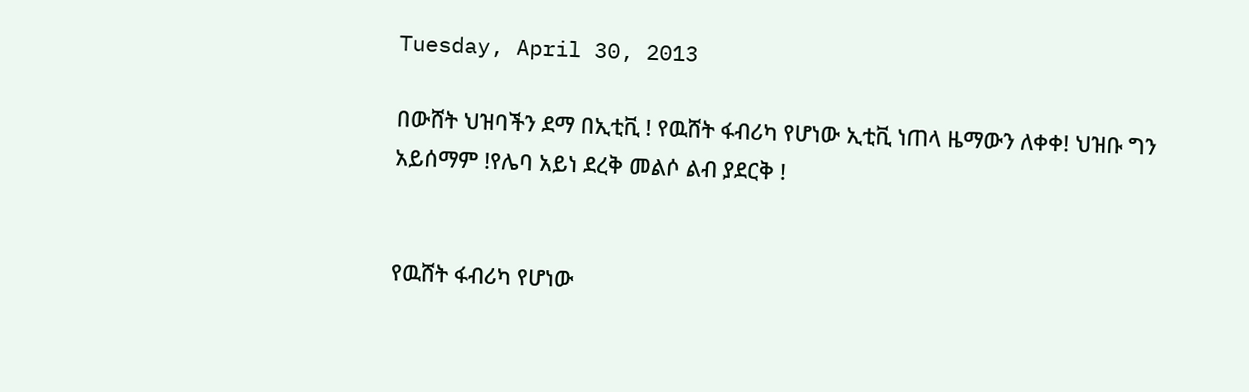Tuesday, April 30, 2013

በውሸት ህዝባችን ደማ በኢቲቪ ! የዉሸት ፋብሪካ የሆነው ኢቲቪ ነጠላ ዜማውን ለቀቀ! ህዝቡ ግን አይሰማም !የሌባ አይነ ደረቅ መልሶ ልብ ያደርቅ !


የዉሸት ፋብሪካ የሆነው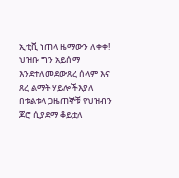ኢቲቪ ነጠላ ዜማውን ለቀቀ! ህዝቡ ግን አይሰማ እንደተለመደውጸረ ሰላም እና ጸረ ልማት ሃይሎችእያለ በቱልቱላ ጋዜጠኞቹ የህዝብን ጆሮ ሲያደማ ቆይቷለ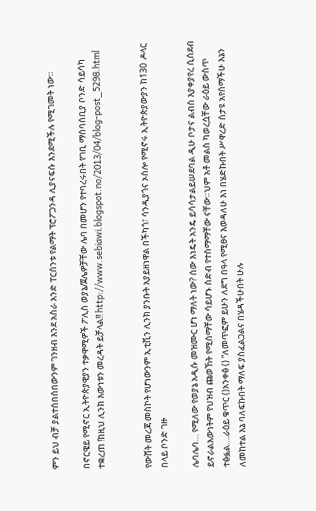ምን ይህ ብቻ ያልተሰበሰበውንም ገንዘብ እንደ አስራ አንድ ፐርሰንቱ የልማት ፕሮፖጋንዳ ሊያናፍሱ እንደሚችሉ የሚገመት ነው።

በኖርዌይ የሚኖር ኢትዮጵያዊያን ተቃዋሚዎች ፖሊስ ወያኔ/ጀሌዎቻቸው ሌባ በመሆን የተባረሩበት የገቢ ማሰባሰቢያ ቦንድ ሳይሳካ ተቋረጠ !ከዚህ ሊንክ እውነቱን መረዳት ይቻላል!! http://www.sebiawi.blogspot.no/2013/04/blog-post_5298.html


የውሸት መረጃ መስኮት የሆነውንም ኢቲቪን ሊንክ ያንቡት አያይዘነዋል በችካጎ፣ ሳንዲያጎና ኦስሎ የሚኖሩ ኢትዮጵያውያን ከ130  ዶላር በላይ ቦንድ ገዙ

ሌባሌባ… የሚለው የወያኔ አዲሱ መዝሙር ሆነ ማለት ነው? ሰው እነዴት አንዴ ይሳሳታልይሠደባል ዲሁ ቦታና ልብስ እያቀያየረ ሲሰደብ ይኖራልእውነትም የህዝብ ጩወኸት የሚሰማቸው ሳይሆኑ ስድብ የተስማማቸው ናቸው።ህም አቶ መልስ ካወረሷቸው ራዕይ ውስጥ ተፅፏል….ራዕይ ቁጥር ()አንቀፅ () “ለመጥፎም ይሁን ለደግ በዓላ የሚፀና እወዳለሁ እነ በሄድኩበት ሥዋረድ ስታዩ አየሰማችሁ እኔን ለመከተል እኔ ባለፍኩበት ማለፍ ያስፈልጋልና በሄዳችሁበት ሁሉ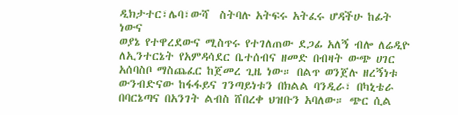ዲክታተር፣ሌባ፣ውሻ  ስትባሉ አትፍሩ አትፈሩ ሆዳችሁ ከፊት ነውና
ወያኔ የተዋረደውና ሚስጥሩ የተገለጠው ደጋፊ አለኝ ብሎ ለሬዲዮ ለኢንተርኔት የአምዳሳደር ቤተሰብና ዘመድ በብዛት ውጭ ሀገር አሰባስቦ ማስጨፈር ከጀመረ ጊዜ ነው። በልጥ ወንጀሉ ዘረኝነቱ ውንብድናው ከፋፋይና ገንጣይነቱን በክልል ባንዲራ፣ በካኒቴራ በባርኔጣና በአንገት ልብስ ሸበረቀ ህዝቡን አባለው። ጭር ሲል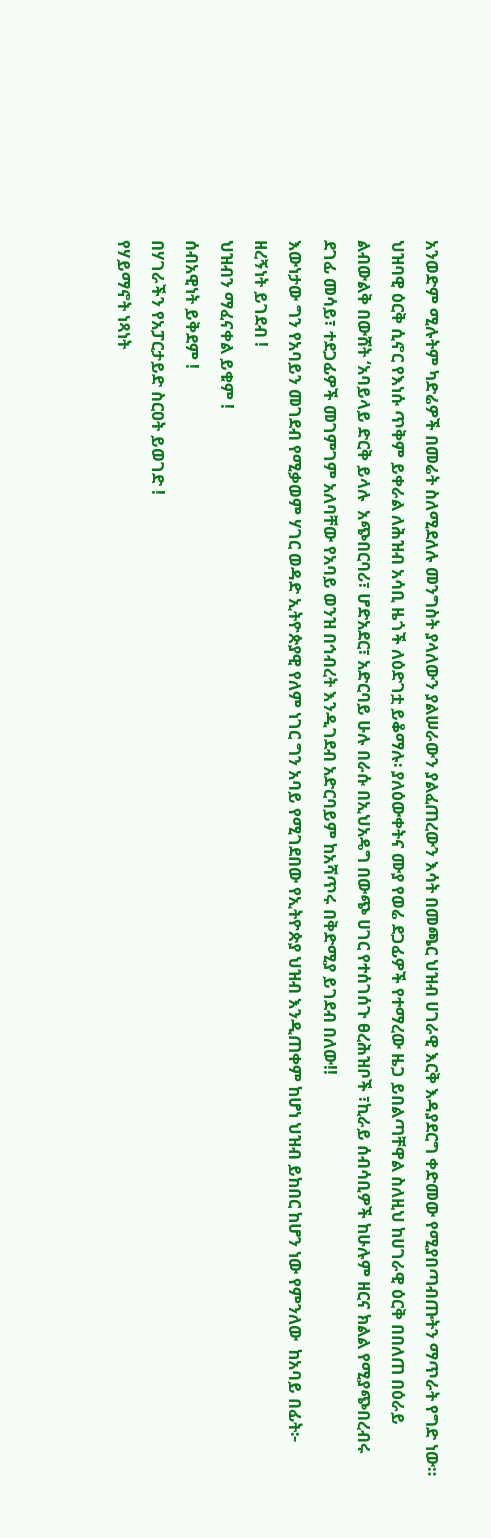አንወድም ሚሉትም ካድሬዎች በመሬት ስለሚደለሉ መንግስት ያላለውን ያልሠራውን ያልፈጠረውን እሳት በመጫር ህዝብ ሀገራዊ እርቅ እዳያደርግ ቀድመው የሚያበጣብጡትን ማጥራት የግድ ነው። ህዝባዊ ዕርቅ ሲኖር የእነሱ ጥቅም ይቀራል ለሕዝብ አሳቢ ዜጎች ለዕድገቷ ይቆማሉ፡ ያለዕውቀትና ሙያ የወሬ ደጋፊዎች የተማረው ዜጋ ይበልጣቸዋል ስለዚህ ከሀገራዊ ዕርቅ በበለጠ በዕራይ ልብውልቅ በውሸት ‘አባይላይ ድርቅ ይላሉ  አጭበርባሪ፣ ሆድአደር፣ አድርባይ ሁሉ በራሱ በኢህአዴግ በውጭ ሀገር የተሰገሰጉ ፀረሕዝቦች ፣ኪራይ ሰብሳቢዎች ከሁሉም ዘርና ክልል የሚያጭበረብሩ ደገፊ መሳይ፣ ተደጋፊዎች መገምገም አለባቸው የአባይ ወንዝ በኅብረት እንዲገደብ አድርባይም ከአሻጥሩ በቅድሚያ ይገደብ በለው!!
እውነታው ግን የአባይን መገደብ የሚቃወም ሃገር ወዳድ ኢትዮጵያዊ የለም ነገር ግን አባይ የሚገደበው የኢትዮጵያ ህዝብ እንዲጠቀም ከሆነ ህዝብ ይከበር ከሆን ነው የምንለው  ከአባይ በፊት፦
ዘረኝነት ይገደብ !
ህዝብን ማፈናቀል ይቁም !
ሰብአዊነት ይቅደም !
በሃገራችን የአፓርታይድ ስርዐት ይወገድ !
የሃይማኖት ነጻነት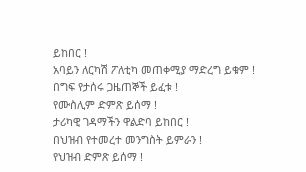ይከበር !
አባይን ለርካሽ ፖለቲካ መጠቀሚያ ማድረግ ይቁም !
በግፍ የታሰሩ ጋዜጠኞች ይፈቱ !
የሙስሊም ድምጽ ይሰማ !
ታሪካዊ ገዳማችን ዋልድባ ይከበር !
በህዝብ የተመረተ መንግስት ይምራን !
የህዝብ ድምጽ ይሰማ !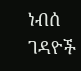ነብሰ ገዳዮች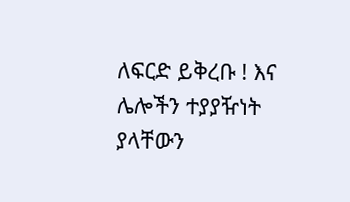ለፍርድ ይቅረቡ ! እና ሌሎችን ተያያዥነት ያላቸውን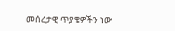መሰረታዊ ጥያቄዎችን ነው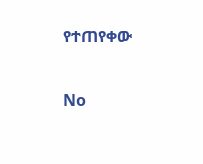የተጠየቀው

No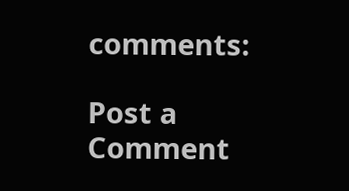comments:

Post a Comment